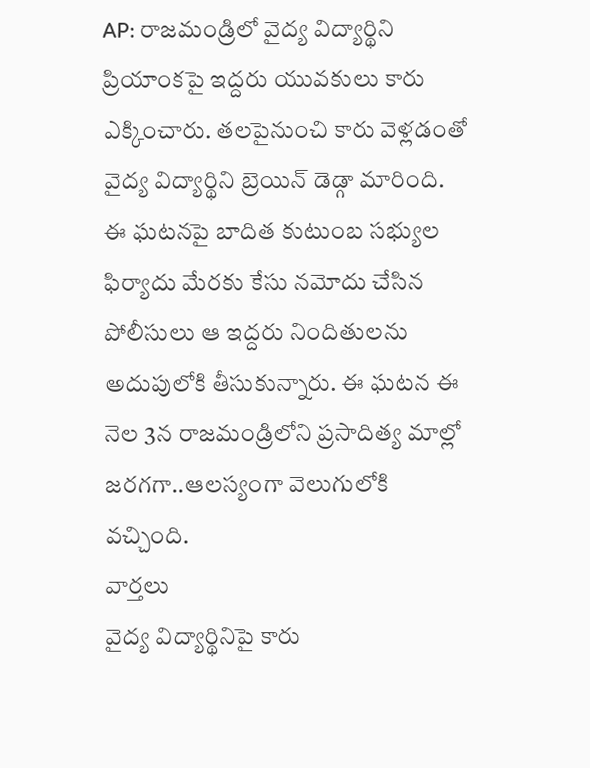AP: రాజమండ్రిలో వైద్య విద్యార్థిని ప్రియాంకపై ఇద్దరు యువకులు కారు ఎక్కించారు. తలపైనుంచి కారు వెళ్లడంతో వైద్య విద్యార్థిని బ్రెయిన్ డెడ్గా మారింది. ఈ ఘటనపై బాదిత కుటుంబ సభ్యుల ఫిర్యాదు మేరకు కేసు నమోదు చేసిన పోలీసులు ఆ ఇద్దరు నిందితులను అదుపులోకి తీసుకున్నారు. ఈ ఘటన ఈ నెల 3న రాజమండ్రిలోని ప్రసాదిత్య మాల్లో జరగగా..ఆలస్యంగా వెలుగులోకి వచ్చింది.
వార్తలు
వైద్య విద్యార్థినిపై కారు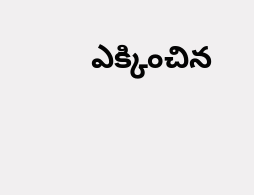ఎక్కించిన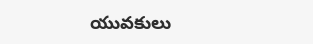యువకులు